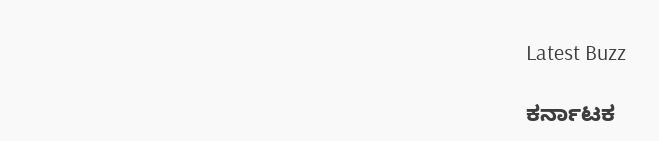Latest Buzz

ಕರ್ನಾಟಕ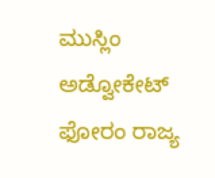ಮುಸ್ಲಿಂ ಅಡ್ವೋಕೇಟ್ ಫೋರಂ ರಾಜ್ಯ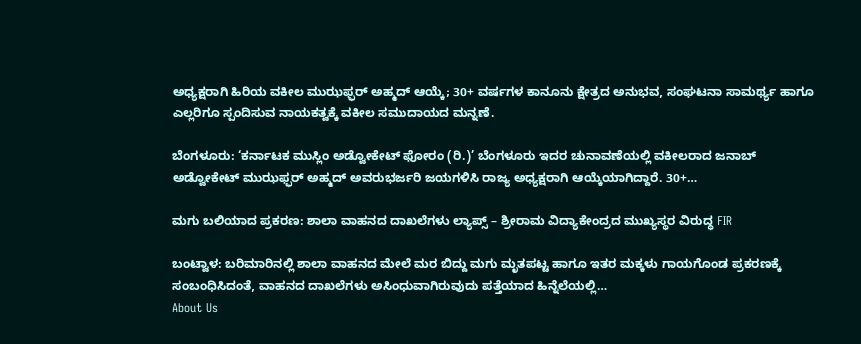ಅಧ್ಯಕ್ಷರಾಗಿ ಹಿರಿಯ ವಕೀಲ ಮುಝಫ್ಫರ್ ಅಹ್ಮದ್ ಆಯ್ಕೆ; 30+ ವರ್ಷಗಳ ಕಾನೂನು ಕ್ಷೇತ್ರದ ಅನುಭವ, ಸಂಘಟನಾ ಸಾಮರ್ಥ್ಯ ಹಾಗೂ ಎಲ್ಲರಿಗೂ ಸ್ಪಂದಿಸುವ ನಾಯಕತ್ವಕ್ಕೆ ವಕೀಲ ಸಮುದಾಯದ ಮನ್ನಣೆ.

ಬೆಂಗಳೂರು: ‘ಕರ್ನಾಟಕ ಮುಸ್ಲಿಂ ಅಡ್ವೋಕೇಟ್ ಫೋರಂ (ರಿ.)’ ಬೆಂಗಳೂರು ಇದರ ಚುನಾವಣೆಯಲ್ಲಿ ವಕೀಲರಾದ ಜನಾಬ್ ಅಡ್ವೋಕೇಟ್ ಮುಝಫ್ಫರ್ ಅಹ್ಮದ್ ಅವರುಭರ್ಜರಿ ಜಯಗಳಿಸಿ ರಾಜ್ಯ ಅಧ್ಯಕ್ಷರಾಗಿ ಆಯ್ಕೆಯಾಗಿದ್ದಾರೆ. 30+…

ಮಗು ಬಲಿಯಾದ ಪ್ರಕರಣ: ಶಾಲಾ ವಾಹನದ ದಾಖಲೆಗಳು ಲ್ಯಾಪ್ಸ್ – ಶ್ರೀರಾಮ ವಿದ್ಯಾಕೇಂದ್ರದ ಮುಖ್ಯಸ್ಥರ ವಿರುದ್ಧ FIR

ಬಂಟ್ವಾಳ: ಬರಿಮಾರಿನಲ್ಲಿ ಶಾಲಾ ವಾಹನದ ಮೇಲೆ ಮರ ಬಿದ್ದು ಮಗು ಮೃತಪಟ್ಟ ಹಾಗೂ ಇತರ ಮಕ್ಕಳು ಗಾಯಗೊಂಡ ಪ್ರಕರಣಕ್ಕೆ ಸಂಬಂಧಿಸಿದಂತೆ, ವಾಹನದ ದಾಖಲೆಗಳು ಅಸಿಂಧುವಾಗಿರುವುದು ಪತ್ತೆಯಾದ ಹಿನ್ನೆಲೆಯಲ್ಲಿ…
About Us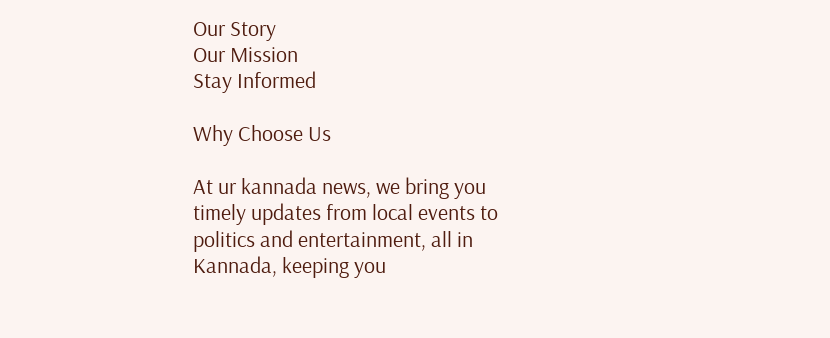Our Story
Our Mission
Stay Informed

Why Choose Us

At ur kannada news, we bring you timely updates from local events to politics and entertainment, all in Kannada, keeping you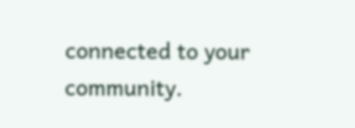connected to your community.